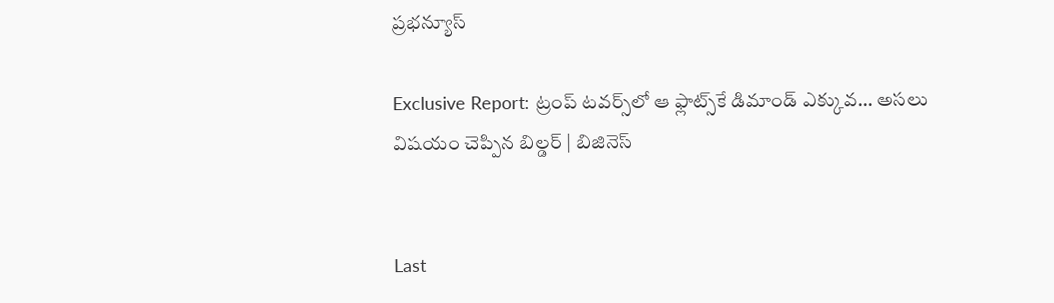ప్రభన్యూస్

Exclusive Report: ట్రంప్ టవర్స్‌లో ఆ ఫ్లాట్స్‌కే డిమాండ్ ఎక్కువ… అసలు విషయం చెప్పిన బిల్డర్ | బిజినెస్


Last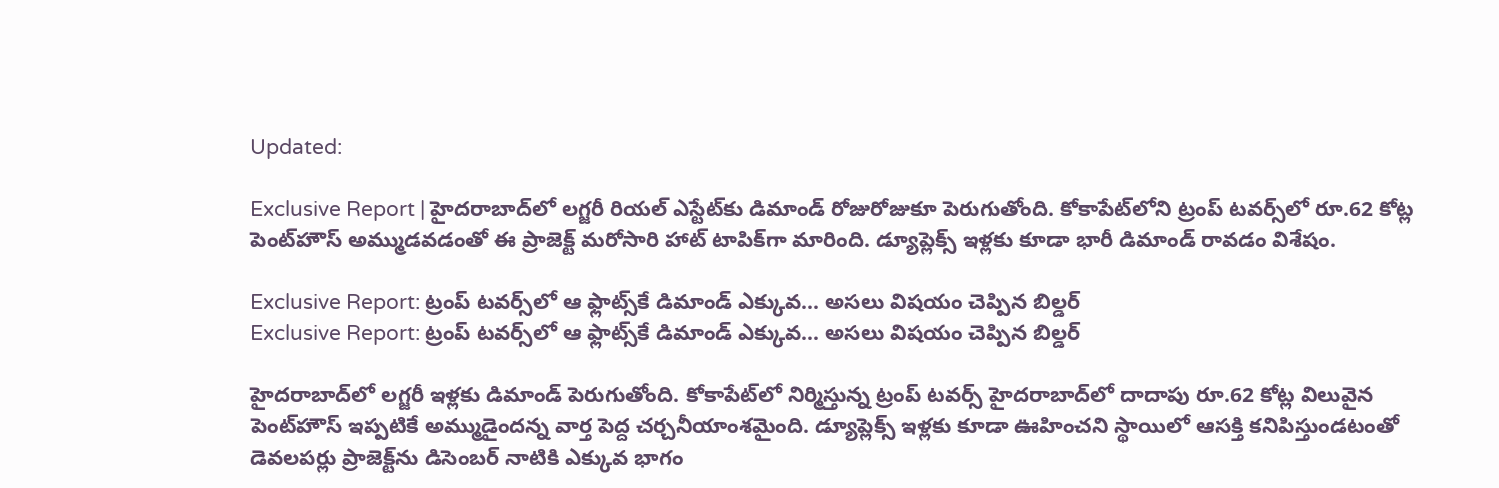Updated:

Exclusive Report | హైదరాబాద్‌లో లగ్జరీ రియల్ ఎస్టేట్‌కు డిమాండ్ రోజురోజుకూ పెరుగుతోంది. కోకాపేట్‌లోని ట్రంప్ టవర్స్‌లో రూ.62 కోట్ల పెంట్‌హౌస్ అమ్ముడవడంతో ఈ ప్రాజెక్ట్ మరోసారి హాట్ టాపిక్‌గా మారింది. డ్యూప్లెక్స్ ఇళ్లకు కూడా భారీ డిమాండ్ రావడం విశేషం.

Exclusive Report: ట్రంప్ టవర్స్‌లో ఆ ఫ్లాట్స్‌కే డిమాండ్ ఎక్కువ... అసలు విషయం చెప్పిన బిల్డర్
Exclusive Report: ట్రంప్ టవర్స్‌లో ఆ ఫ్లాట్స్‌కే డిమాండ్ ఎక్కువ… అసలు విషయం చెప్పిన బిల్డర్

హైదరాబాద్‌లో లగ్జరీ ఇళ్లకు డిమాండ్ పెరుగుతోంది. కోకాపేట్‌లో నిర్మిస్తున్న ట్రంప్ టవర్స్ హైదరాబాద్‌లో దాదాపు రూ.62 కోట్ల విలువైన పెంట్‌హౌస్ ఇప్పటికే అమ్ముడైందన్న వార్త పెద్ద చర్చనీయాంశమైంది. డ్యూప్లెక్స్ ఇళ్లకు కూడా ఊహించని స్థాయిలో ఆసక్తి కనిపిస్తుండటంతో డెవలపర్లు ప్రాజెక్ట్‌ను డిసెంబర్ నాటికి ఎక్కువ భాగం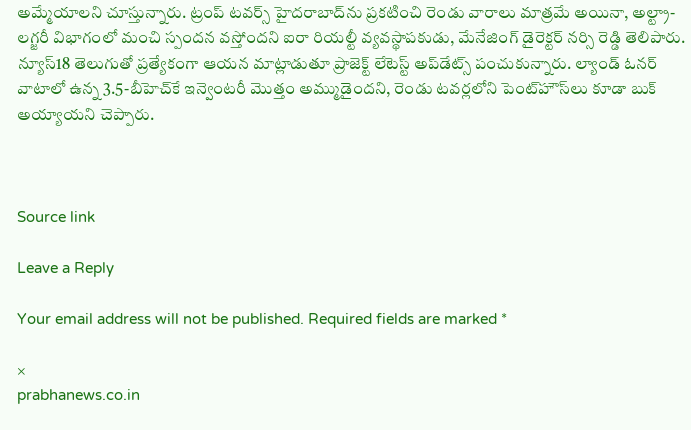అమ్మేయాలని చూస్తున్నారు. ట్రంప్ టవర్స్ హైదరాబాద్‌ను ప్రకటించి రెండు వారాలు మాత్రమే అయినా, అల్ట్రా-లగ్జరీ విభాగంలో మంచి స్పందన వస్తోందని ఐరా రియల్టీ వ్యవస్థాపకుడు, మేనేజింగ్ డైరెక్టర్ నర్సి రెడ్డి తెలిపారు. న్యూస్18 తెలుగుతో ప్రత్యేకంగా ఆయన మాట్లాడుతూ ప్రాజెక్ట్ లేటెస్ట్ అప్‌డేట్స్ పంచుకున్నారు. ల్యాండ్ ఓనర్ వాటాలో ఉన్న 3.5-బీహెచ్‌కే ఇన్వెంటరీ మొత్తం అమ్ముడైందని, రెండు టవర్లలోని పెంట్‌హౌస్‌లు కూడా బుక్ అయ్యాయని చెప్పారు.



Source link

Leave a Reply

Your email address will not be published. Required fields are marked *

×
prabhanews.co.in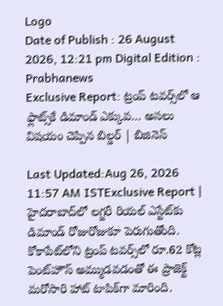Logo
Date of Publish : 26 August 2026, 12:21 pm Digital Edition : Prabhanews
Exclusive Report: ట్రంప్ టవర్స్‌లో ఆ ఫ్లాట్స్‌కే డిమాండ్ ఎక్కువ… అసలు విషయం చెప్పిన బిల్డర్ | బిజినెస్

Last Updated:Aug 26, 2026 11:57 AM ISTExclusive Report | హైదరాబాద్‌లో లగ్జరీ రియల్ ఎస్టేట్‌కు డిమాండ్ రోజురోజుకూ పెరుగుతోంది. కోకాపేట్‌లోని ట్రంప్ టవర్స్‌లో రూ.62 కోట్ల పెంట్‌హౌస్ అమ్ముడవడంతో ఈ ప్రాజెక్ట్ మరోసారి హాట్ టాపిక్‌గా మారింది.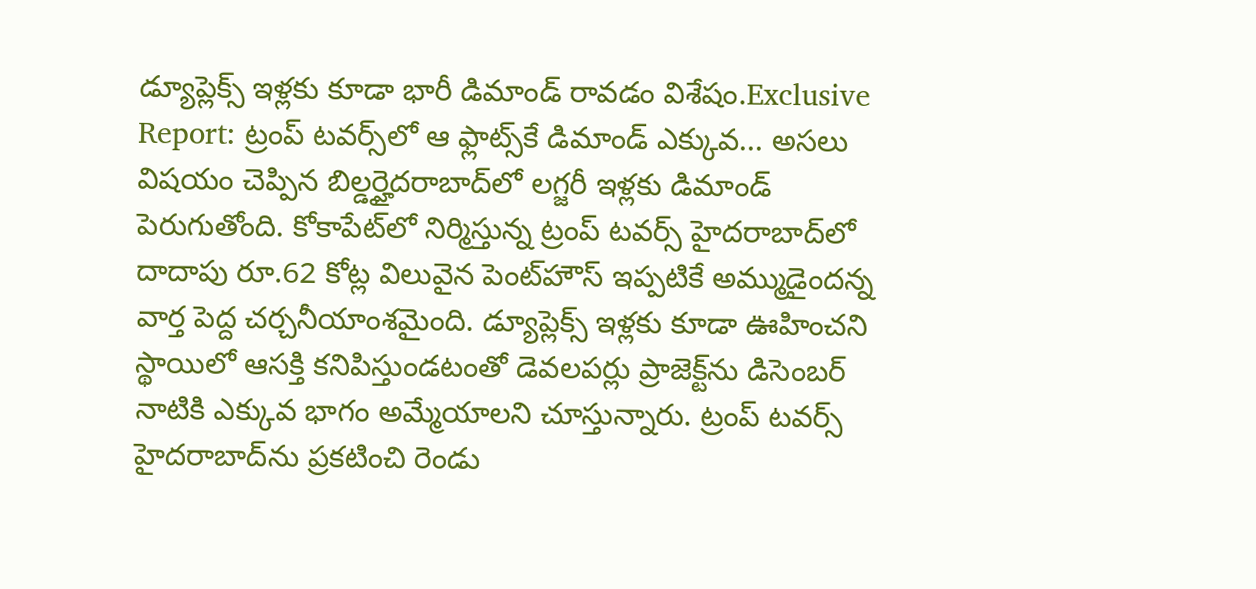డ్యూప్లెక్స్ ఇళ్లకు కూడా భారీ డిమాండ్ రావడం విశేషం.Exclusive Report: ట్రంప్ టవర్స్‌లో ఆ ఫ్లాట్స్‌కే డిమాండ్ ఎక్కువ... అసలు విషయం చెప్పిన బిల్డర్హైదరాబాద్‌లో లగ్జరీ ఇళ్లకు డిమాండ్ పెరుగుతోంది. కోకాపేట్‌లో నిర్మిస్తున్న ట్రంప్ టవర్స్ హైదరాబాద్‌లో దాదాపు రూ.62 కోట్ల విలువైన పెంట్‌హౌస్ ఇప్పటికే అమ్ముడైందన్న వార్త పెద్ద చర్చనీయాంశమైంది. డ్యూప్లెక్స్ ఇళ్లకు కూడా ఊహించని స్థాయిలో ఆసక్తి కనిపిస్తుండటంతో డెవలపర్లు ప్రాజెక్ట్‌ను డిసెంబర్ నాటికి ఎక్కువ భాగం అమ్మేయాలని చూస్తున్నారు. ట్రంప్ టవర్స్ హైదరాబాద్‌ను ప్రకటించి రెండు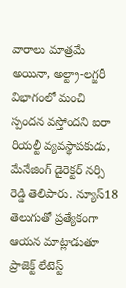వారాలు మాత్రమే అయినా, అల్ట్రా-లగ్జరీ విభాగంలో మంచి స్పందన వస్తోందని ఐరా రియల్టీ వ్యవస్థాపకుడు, మేనేజింగ్ డైరెక్టర్ నర్సి రెడ్డి తెలిపారు. న్యూస్18 తెలుగుతో ప్రత్యేకంగా ఆయన మాట్లాడుతూ ప్రాజెక్ట్ లేటెస్ట్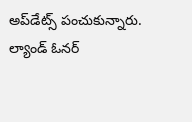అప్‌డేట్స్ పంచుకున్నారు. ల్యాండ్ ఓనర్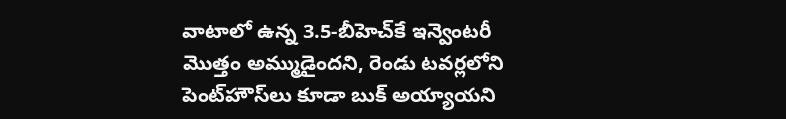వాటాలో ఉన్న 3.5-బీహెచ్‌కే ఇన్వెంటరీ మొత్తం అమ్ముడైందని, రెండు టవర్లలోని పెంట్‌హౌస్‌లు కూడా బుక్ అయ్యాయని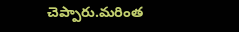చెప్పారు.మరింత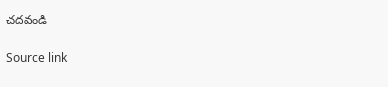చదవండి

Source link